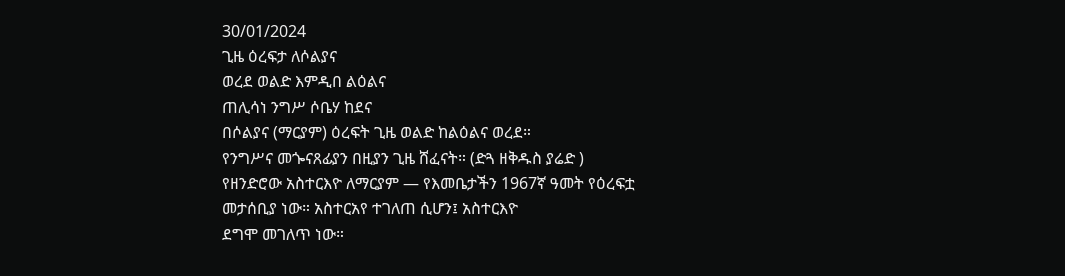30/01/2024
ጊዜ ዕረፍታ ለሶልያና
ወረደ ወልድ እምዲበ ልዕልና
ጠሊሳነ ንግሥ ሶቤሃ ከደና
በሶልያና (ማርያም) ዕረፍት ጊዜ ወልድ ከልዕልና ወረደ።
የንግሥና መጐናጸፊያን በዚያን ጊዜ ሸፈናት። (ድጓ ዘቅዱስ ያሬድ )
የዘንድሮው አስተርእዮ ለማርያም — የእመቤታችን 1967ኛ ዓመት የዕረፍቷ መታሰቢያ ነው። አስተርአየ ተገለጠ ሲሆን፤ አስተርእዮ
ደግሞ መገለጥ ነው።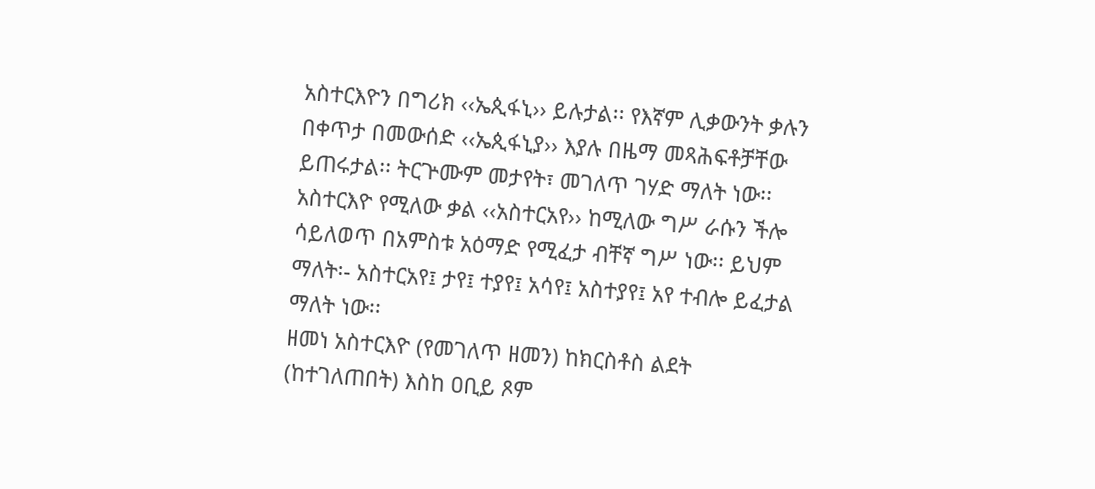አስተርእዮን በግሪክ ‹‹ኤጲፋኒ›› ይሉታል፡፡ የእኛም ሊቃውንት ቃሉን በቀጥታ በመውሰድ ‹‹ኤጲፋኒያ›› እያሉ በዜማ መጻሕፍቶቻቸው ይጠሩታል፡፡ ትርጕሙም መታየት፣ መገለጥ ገሃድ ማለት ነው፡፡ አስተርእዮ የሚለው ቃል ‹‹አስተርአየ›› ከሚለው ግሥ ራሱን ችሎ ሳይለወጥ በአምስቱ አዕማድ የሚፈታ ብቸኛ ግሥ ነው፡፡ ይህም ማለት፡- አስተርአየ፤ ታየ፤ ተያየ፤ አሳየ፤ አስተያየ፤ አየ ተብሎ ይፈታል ማለት ነው፡፡
ዘመነ አስተርእዮ (የመገለጥ ዘመን) ከክርስቶስ ልደት (ከተገለጠበት) እስከ ዐቢይ ጾም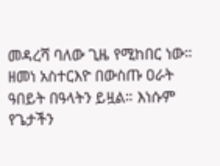መዳረሻ ባለው ጊዜ የሚከበር ነው። ዘመነ አስተርእዮ በውስጡ ዐራት ዓበይት በዓላትን ይዟል። እነሱም የጌታችን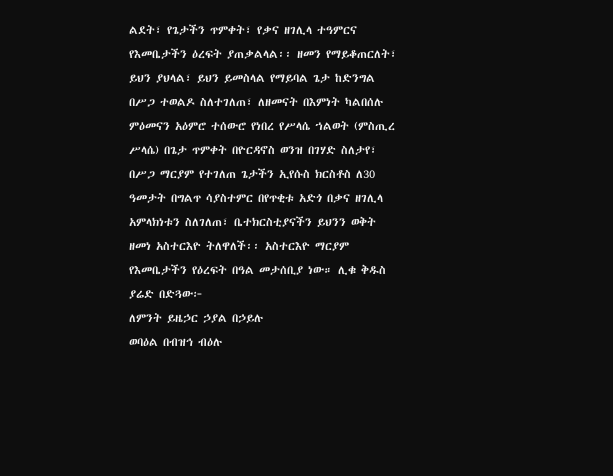ልደት፣ የጌታችን ጥምቀት፣ የቃና ዘገሊላ ተዓምርና የእመቤታችን ዕረፍት ያጠቃልላል፡፡ ዘመን የማይቆጠርለት፣ ይህን ያህላል፣ ይህን ይመስላል የማይባል ጌታ ከድንግል በሥጋ ተወልዶ ስለተገለጠ፣ ለዘመናት በእምነት ካልበሰሉ ምዕመናን አዕምሮ ተሰውሮ የነበረ የሥላሴ ኀልወት (ምስጢረ ሥላሴ) በጌታ ጥምቀት በዮርዳኖስ ወንዝ በገሃድ ስለታየ፣ በሥጋ ማርያም የተገለጠ ጌታችን ኢየሱስ ክርስቶስ ለ30 ዓመታት በግልጥ ሳያስተምር በየጥቂቱ አድጎ በቃና ዘገሊላ አምላክነቱን ስለገለጠ፣ ቤተክርስቲያናችን ይህንን ወቅት ዘመነ አስተርእዮ ትለዋለች፡፡ አስተርእዮ ማርያም የእመቤታችን የዕረፍት በዓል መታሰቢያ ነው። ሊቁ ቅዱስ ያሬድ በድጓው፦
ለምንት ይዜኃር ኃያል በኃይሉ
ወባዕል በብዝኅ ብዕሉ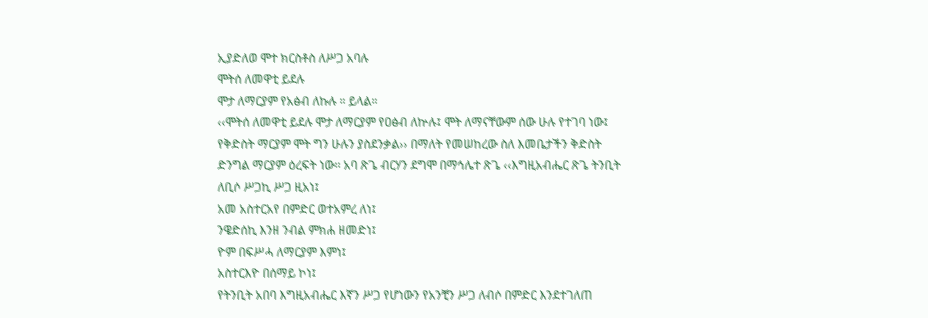ኢያድለወ ሞተ ክርስቶስ ለሥጋ አባሉ
ሞትሰ ለመዋቲ ይደሉ
ሞታ ለማርያም የአፅብ ለኩሉ ። ይላል።
‹‹ሞትሰ ለመዋቲ ይደሉ ሞታ ለማርያም የዐፅብ ለኵሉ፤ ሞት ለማናቸውም ሰው ሁሉ የተገባ ነው፤ የቅድስት ማርያም ሞት ግን ሁሉን ያስደንቃል›› በማለት የመሠከረው ስለ እመቤታችን ቅድስት ድንግል ማርያም ዕረፍት ነው፡፡ አባ ጽጌ ብርሃን ደግሞ በማኅሌተ ጽጌ ‹‹እግዚአብሔር ጽጌ ትንቢት ለቢሶ ሥጋኪ ሥጋ ዚአነ፤
አመ አስተርአየ በምድር ወተአምረ ለነ፤
ንዌድሰኪ እንዘ ንብል ምክሐ ዘመድነ፤
ዮም በፍሥሓ ለማርያም እምነ፤
አስተርእዮ በሰማይ ኮነ፤
የትንቢት አበባ እግዚአብሔር እኛን ሥጋ የሆነውን የአንቺን ሥጋ ለብሶ በምድር እንደተገለጠ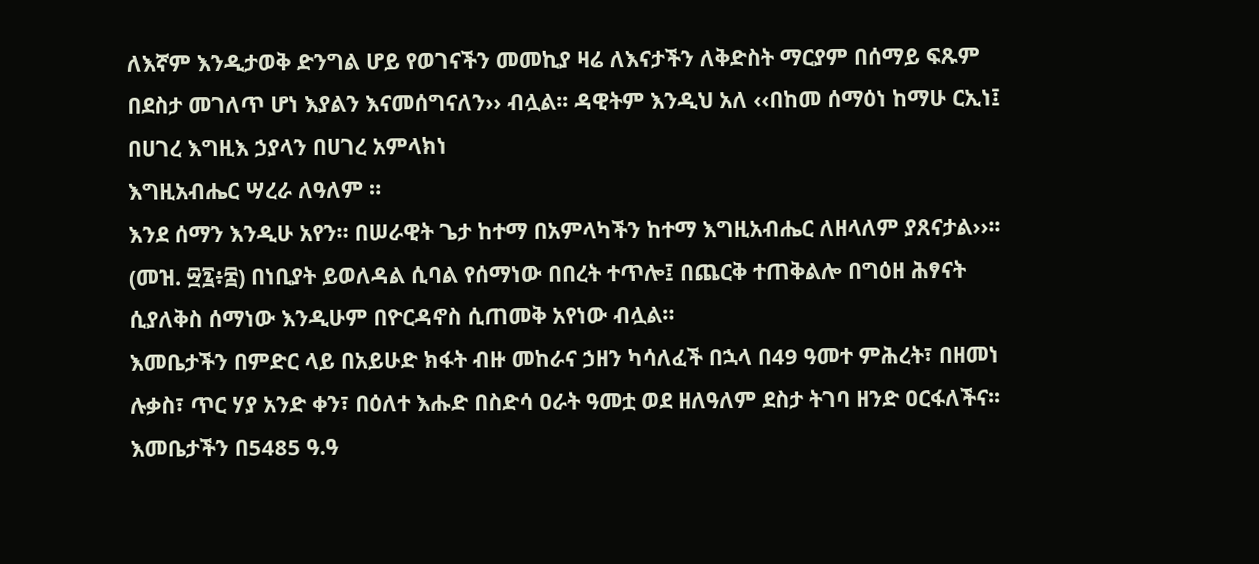ለእኛም እንዲታወቅ ድንግል ሆይ የወገናችን መመኪያ ዛሬ ለእናታችን ለቅድስት ማርያም በሰማይ ፍጹም በደስታ መገለጥ ሆነ እያልን እናመሰግናለን›› ብሏል፡፡ ዳዊትም እንዲህ አለ ‹‹በከመ ሰማዕነ ከማሁ ርኢነ፤
በሀገረ እግዚእ ኃያላን በሀገረ አምላክነ
እግዚአብሔር ሣረራ ለዓለም ።
እንደ ሰማን እንዲሁ አየን። በሠራዊት ጌታ ከተማ በአምላካችን ከተማ እግዚአብሔር ለዘላለም ያጸናታል››፡፡ (መዝ. ፵፯፥፰) በነቢያት ይወለዳል ሲባል የሰማነው በበረት ተጥሎ፤ በጨርቅ ተጠቅልሎ በግዕዘ ሕፃናት ሲያለቅስ ሰማነው እንዲሁም በዮርዳኖስ ሲጠመቅ አየነው ብሏል።
እመቤታችን በምድር ላይ በአይሁድ ክፋት ብዙ መከራና ኃዘን ካሳለፈች በኋላ በ49 ዓመተ ምሕረት፣ በዘመነ ሉቃስ፣ ጥር ሃያ አንድ ቀን፣ በዕለተ እሑድ በስድሳ ዐራት ዓመቷ ወደ ዘለዓለም ደስታ ትገባ ዘንድ ዐርፋለችና፡፡
እመቤታችን በ5485 ዓ.ዓ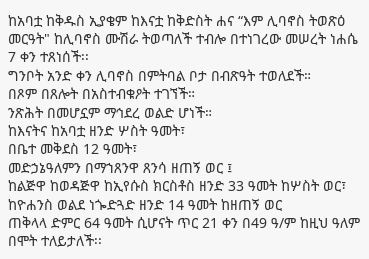ከአባቷ ከቅዱስ ኢያቄም ከእናቷ ከቅድስት ሐና “እም ሊባኖስ ትወጽዕ መርዓት" ከሊባኖስ ሙሽራ ትወጣለች ተብሎ በተነገረው መሠረት ነሐሴ 7 ቀን ተጸነሰች፡፡
ግንቦት አንድ ቀን ሊባኖስ በምትባል ቦታ በብጽዓት ተወለደች።
በጾም በጸሎት በአስተብቁዖት ተገኘች።
ንጽሕት በመሆኗም ማኅደረ ወልድ ሆነች።
ከእናትና ከአባቷ ዘንድ ሦስት ዓመት፣
በቤተ መቅደስ 12 ዓመት፣
መድኃኔዓለምን በማኀጸንዋ ጸንሳ ዘጠኝ ወር ፤
ከልጅዋ ከወዳጅዋ ከኢየሱስ ክርስቶስ ዘንድ 33 ዓመት ከሦስት ወር፣
ከዮሐንስ ወልደ ነጐድጓድ ዘንድ 14 ዓመት ከዘጠኝ ወር
ጠቅላላ ድምር 64 ዓመት ሲሆናት ጥር 21 ቀን በ49 ዓ/ም ከዚህ ዓለም በሞት ተለይታለች፡፡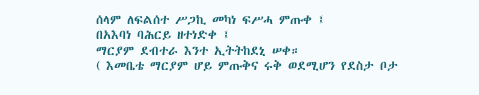ሰላም ለፍልሰተ ሥጋኪ መካነ ፍሥሓ ምጡቀ ፤
በአእባነ ባሕርይ ዘተነድቀ ፤
ማርያም ደብተራ እንተ ኢትትከደኒ ሠቀ።
( እመቤቴ ማርያም ሆይ ምጡቅና ሩቅ ወደሚሆን የደስታ ቦታ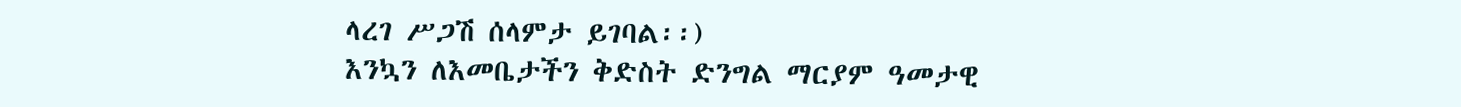ላረገ ሥጋሽ ሰላምታ ይገባል፡፡)
እንኳን ለእመቤታችን ቅድስት ድንግል ማርያም ዓመታዊ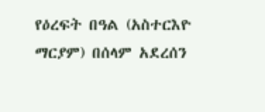የዕረፍት በዓል (አስተርእዮ ማርያም) በሰላም አደረሰን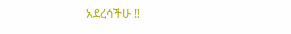አደረሳችሁ ‼